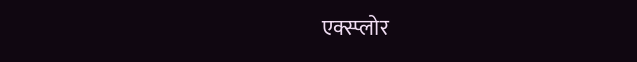एक्स्प्लोर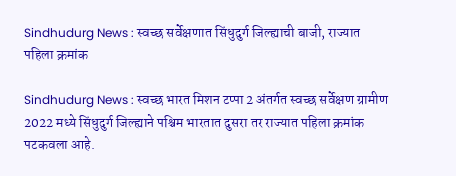Sindhudurg News : स्वच्छ सर्वेक्षणात सिंधुदुर्ग जिल्ह्याची बाजी, राज्यात पहिला क्रमांक

Sindhudurg News : स्वच्छ भारत मिशन टप्पा 2 अंतर्गत स्वच्छ सर्वेक्षण ग्रामीण 2022 मध्ये सिंधुदुर्ग जिल्ह्याने पश्चिम भारतात दुसरा तर राज्यात पहिला क्रमांक पटकवला आहे.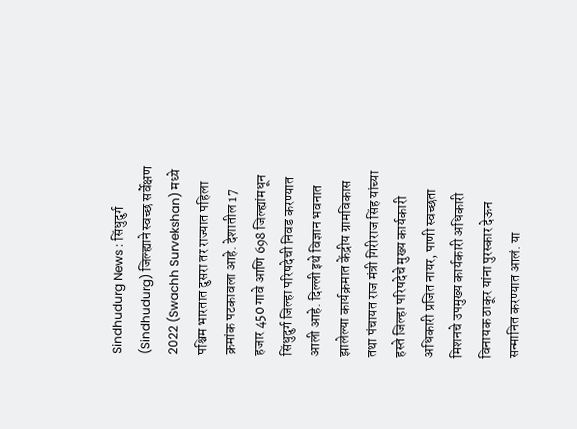Sindhudurg News : सिंधुदुर्ग (Sindhudurg) जिल्ह्याने स्वच्छ सर्वेक्षण 2022 (Swachh Survekshan) मध्ये पश्चिम भारतात दुसरा तर राज्यात पहिला क्रमांक पटकावला आहे. देशातील 17 हजार 450 गावे आणि 698 जिल्ह्यांमधून सिंधुदुर्ग जिल्हा परिषदेची निवड करण्यात आली आहे. दिल्ली इथे विज्ञान भवनात झालेल्या कार्यक्रमात केंद्रीय ग्रामविकास तथा पंचायत राज मंत्री गिरीराज सिंह यांच्या हस्ते जिल्हा परिषदेचे मुख्य कार्यकारी अधिकारी प्रजित नायर, पाणी स्वच्छता मिशनचे उपमुख्य कार्यकारी अधिकारी विनायक ठाकूर यांना पुरस्कार देऊन सन्मानित करण्यात आलं. या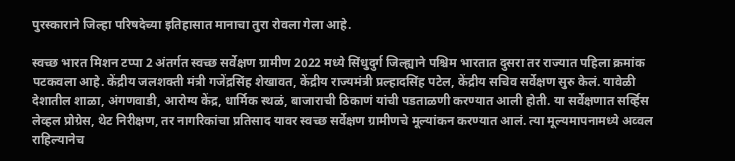पुरस्काराने जिल्हा परिषदेच्या इतिहासात मानाचा तुरा रोवला गेला आहे.

स्वच्छ भारत मिशन टप्पा 2 अंतर्गत स्वच्छ सर्वेक्षण ग्रामीण 2022 मध्ये सिंधुदुर्ग जिल्ह्याने पश्चिम भारतात दुसरा तर राज्यात पहिला क्रमांक पटकवला आहे. केंद्रीय जलशक्ती मंत्री गजेंद्रसिंह शेखावत, केंद्रीय राज्यमंत्री प्रल्हादसिंह पटेल, केंद्रीय सचिव सर्वेक्षण सुरु केलं. यावेळी देशातील शाळा, अंगणवाडी, आरोग्य केंद्र, धार्मिक स्थळं, बाजाराची ठिकाणं यांची पडताळणी करण्यात आली होती. या सर्वेक्षणात सर्व्हिस लेव्हल प्रोग्रेस, थेट निरीक्षण, तर नागरिकांचा प्रतिसाद यावर स्वच्छ सर्वेक्षण ग्रामीणचे मूल्यांकन करण्यात आलं. त्या मूल्यमापनामध्ये अव्वल राहिल्यानेच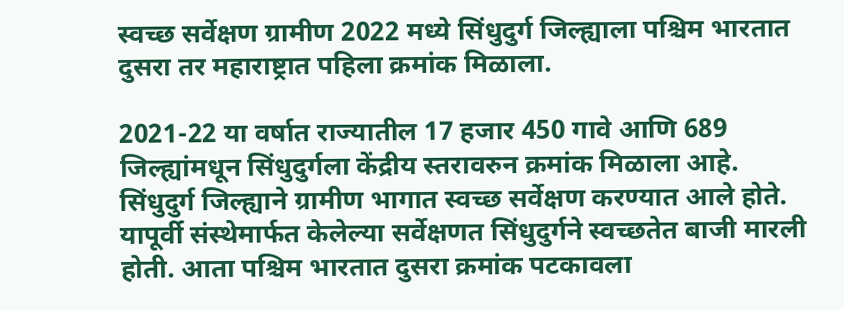स्वच्छ सर्वेक्षण ग्रामीण 2022 मध्ये सिंधुदुर्ग जिल्ह्याला पश्चिम भारतात दुसरा तर महाराष्ट्रात पहिला क्रमांक मिळाला.

2021-22 या वर्षात राज्यातील 17 हजार 450 गावे आणि 689 जिल्ह्यांमधून सिंधुदुर्गला केंद्रीय स्तरावरुन क्रमांक मिळाला आहे. सिंधुदुर्ग जिल्ह्याने ग्रामीण भागात स्वच्छ सर्वेक्षण करण्यात आले होते. यापूर्वी संस्थेमार्फत केलेल्या सर्वेक्षणत सिंधुदुर्गने स्वच्छतेत बाजी मारली होती. आता पश्चिम भारतात दुसरा क्रमांक पटकावला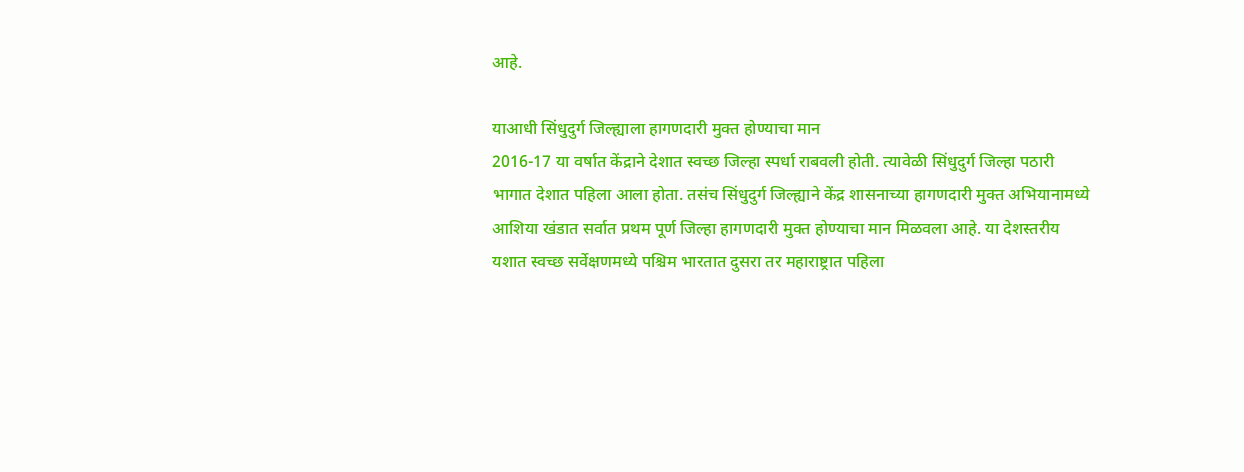आहे.

याआधी सिंधुदुर्ग जिल्ह्याला हागणदारी मुक्त होण्याचा मान
2016-17 या वर्षात केंद्राने देशात स्वच्छ जिल्हा स्पर्धा राबवली होती. त्यावेळी सिंधुदुर्ग जिल्हा पठारी भागात देशात पहिला आला होता. तसंच सिंधुदुर्ग जिल्ह्याने केंद्र शासनाच्या हागणदारी मुक्त अभियानामध्ये आशिया खंडात सर्वात प्रथम पूर्ण जिल्हा हागणदारी मुक्त होण्याचा मान मिळवला आहे. या देशस्तरीय यशात स्वच्छ सर्वेक्षणमध्ये पश्चिम भारतात दुसरा तर महाराष्ट्रात पहिला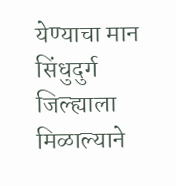येण्याचा मान सिंधुदुर्ग जिल्ह्याला मिळाल्याने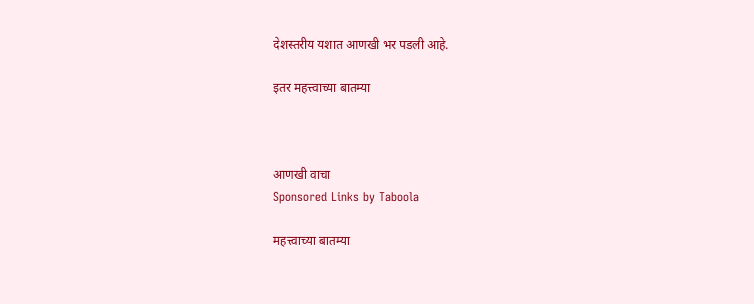देशस्तरीय यशात आणखी भर पडली आहे.

इतर महत्त्वाच्या बातम्या



आणखी वाचा
Sponsored Links by Taboola

महत्त्वाच्या बातम्या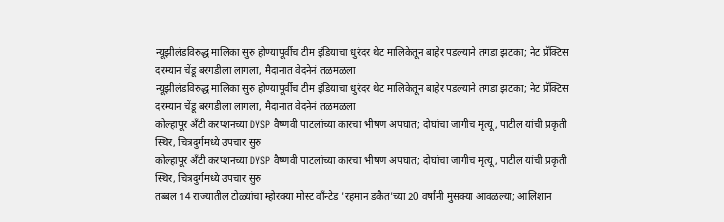न्यूझीलंडविरुद्ध मालिका सुरु होण्यापूर्वीच टीम इंडियाचा धुरंदर थेट मालिकेतून बाहेर पडल्याने तगडा झटका; नेट प्रॅक्टिस दरम्यान चेंडू बरगडीला लागला, मैदानात वेदनेनं तळमळला
न्यूझीलंडविरुद्ध मालिका सुरु होण्यापूर्वीच टीम इंडियाचा धुरंदर थेट मालिकेतून बाहेर पडल्याने तगडा झटका; नेट प्रॅक्टिस दरम्यान चेंडू बरगडीला लागला, मैदानात वेदनेनं तळमळला
कोल्हापूर अँटी करप्शनच्या DYSP वैष्णवी पाटलांच्या कारचा भीषण अपघात; दोघांचा जागीच मृत्यू, पाटील यांची प्रकृती स्थिर, चित्रदुर्गमध्ये उपचार सुरु
कोल्हापूर अँटी करप्शनच्या DYSP वैष्णवी पाटलांच्या कारचा भीषण अपघात; दोघांचा जागीच मृत्यू, पाटील यांची प्रकृती स्थिर, चित्रदुर्गमध्ये उपचार सुरु
तब्बल 14 राज्यातील टोळ्यांचा म्होरक्या मोस्ट वाँन्टेड 'रहमान डकैत'च्या 20 वर्षांनी मुसक्या आवळल्या; आलिशान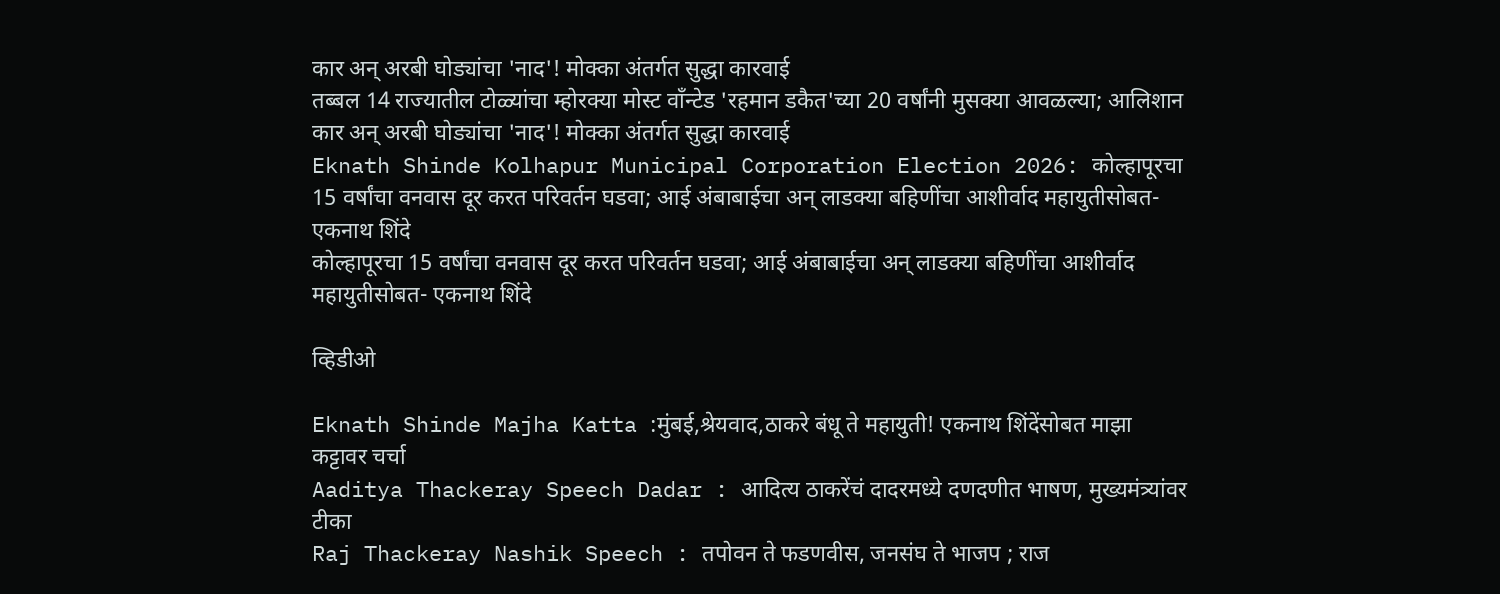कार अन् अरबी घोड्यांचा 'नाद'! मोक्का अंतर्गत सुद्धा कारवाई
तब्बल 14 राज्यातील टोळ्यांचा म्होरक्या मोस्ट वाँन्टेड 'रहमान डकैत'च्या 20 वर्षांनी मुसक्या आवळल्या; आलिशान कार अन् अरबी घोड्यांचा 'नाद'! मोक्का अंतर्गत सुद्धा कारवाई
Eknath Shinde Kolhapur Municipal Corporation Election 2026: कोल्हापूरचा 15 वर्षांचा वनवास दूर करत परिवर्तन घडवा; आई अंबाबाईचा अन् लाडक्या बहिणींचा आशीर्वाद महायुतीसोबत- एकनाथ शिंदे
कोल्हापूरचा 15 वर्षांचा वनवास दूर करत परिवर्तन घडवा; आई अंबाबाईचा अन् लाडक्या बहिणींचा आशीर्वाद महायुतीसोबत- एकनाथ शिंदे

व्हिडीओ

Eknath Shinde Majha Katta :मुंबई,श्रेयवाद,ठाकरे बंधू ते महायुती! एकनाथ शिंदेंसोबत माझा कट्टावर चर्चा
Aaditya Thackeray Speech Dadar : आदित्य ठाकरेंचं दादरमध्ये दणदणीत भाषण, मुख्यमंत्र्‍यांवर टीका
Raj Thackeray Nashik Speech : तपोवन ते फडणवीस, जनसंघ ते भाजप ; राज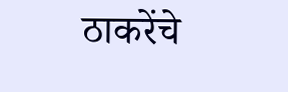ठाकरेंचे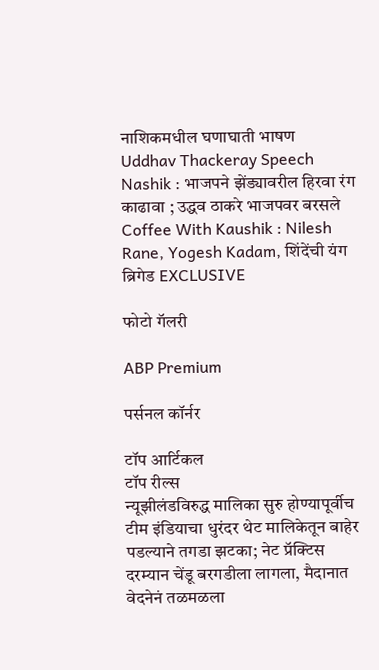नाशिकमधील घणाघाती भाषण
Uddhav Thackeray Speech Nashik : भाजपने झेंड्यावरील हिरवा रंग काढावा ; उद्धव ठाकरे भाजपवर बरसले
Coffee With Kaushik : Nilesh Rane, Yogesh Kadam, शिंदेंची यंग ब्रिगेड EXCLUSIVE

फोटो गॅलरी

ABP Premium

पर्सनल कॉर्नर

टॉप आर्टिकल
टॉप रील्स
न्यूझीलंडविरुद्ध मालिका सुरु होण्यापूर्वीच टीम इंडियाचा धुरंदर थेट मालिकेतून बाहेर पडल्याने तगडा झटका; नेट प्रॅक्टिस दरम्यान चेंडू बरगडीला लागला, मैदानात वेदनेनं तळमळला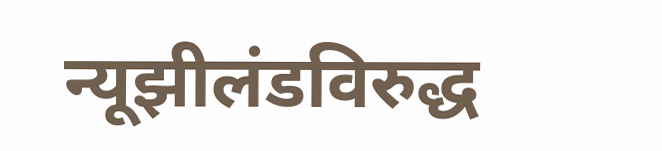न्यूझीलंडविरुद्ध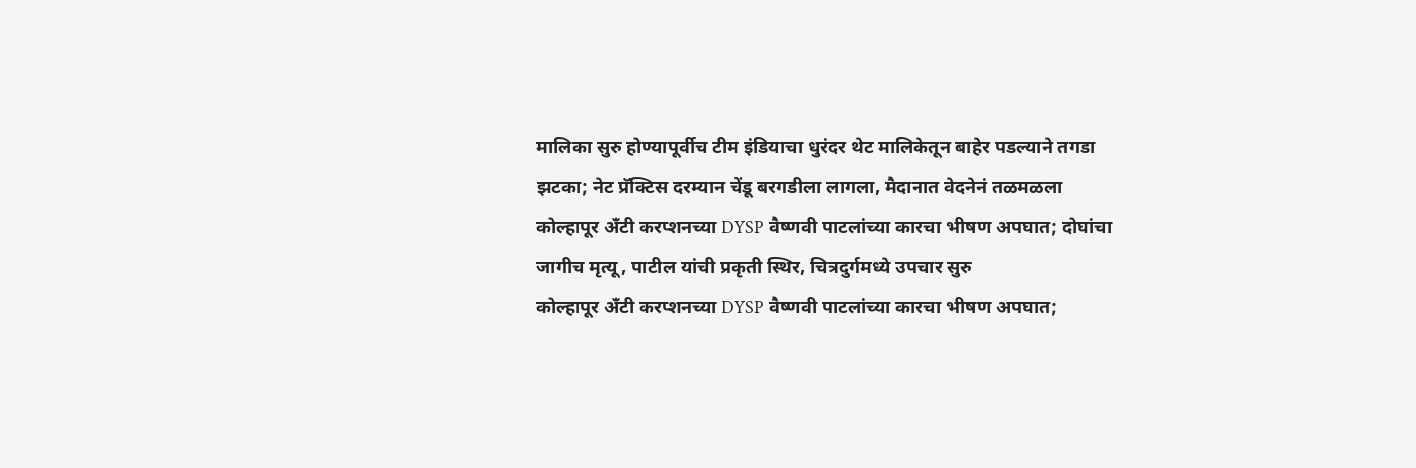मालिका सुरु होण्यापूर्वीच टीम इंडियाचा धुरंदर थेट मालिकेतून बाहेर पडल्याने तगडा झटका; नेट प्रॅक्टिस दरम्यान चेंडू बरगडीला लागला, मैदानात वेदनेनं तळमळला
कोल्हापूर अँटी करप्शनच्या DYSP वैष्णवी पाटलांच्या कारचा भीषण अपघात; दोघांचा जागीच मृत्यू, पाटील यांची प्रकृती स्थिर, चित्रदुर्गमध्ये उपचार सुरु
कोल्हापूर अँटी करप्शनच्या DYSP वैष्णवी पाटलांच्या कारचा भीषण अपघात;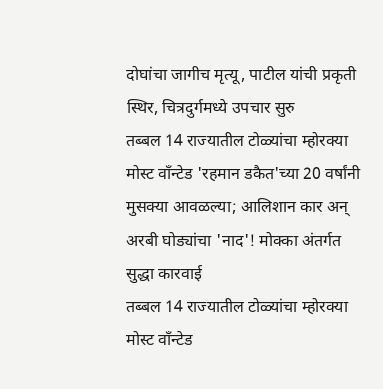दोघांचा जागीच मृत्यू, पाटील यांची प्रकृती स्थिर, चित्रदुर्गमध्ये उपचार सुरु
तब्बल 14 राज्यातील टोळ्यांचा म्होरक्या मोस्ट वाँन्टेड 'रहमान डकैत'च्या 20 वर्षांनी मुसक्या आवळल्या; आलिशान कार अन् अरबी घोड्यांचा 'नाद'! मोक्का अंतर्गत सुद्धा कारवाई
तब्बल 14 राज्यातील टोळ्यांचा म्होरक्या मोस्ट वाँन्टेड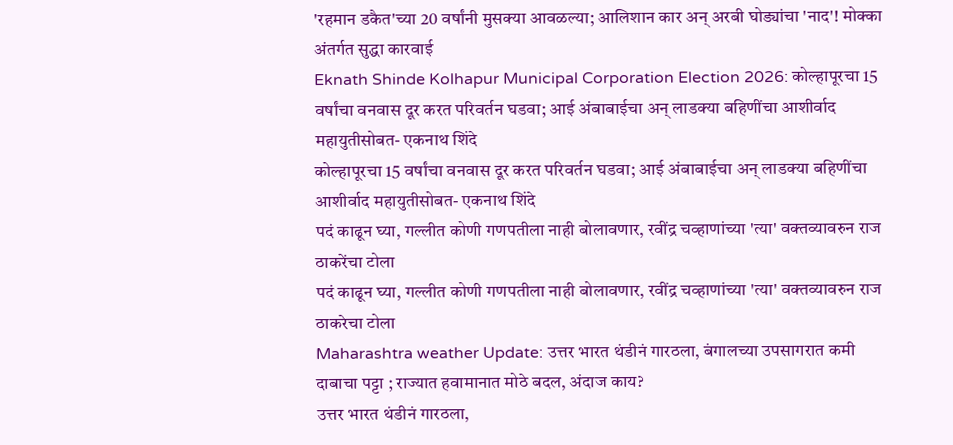'रहमान डकैत'च्या 20 वर्षांनी मुसक्या आवळल्या; आलिशान कार अन् अरबी घोड्यांचा 'नाद'! मोक्का अंतर्गत सुद्धा कारवाई
Eknath Shinde Kolhapur Municipal Corporation Election 2026: कोल्हापूरचा 15 वर्षांचा वनवास दूर करत परिवर्तन घडवा; आई अंबाबाईचा अन् लाडक्या बहिणींचा आशीर्वाद महायुतीसोबत- एकनाथ शिंदे
कोल्हापूरचा 15 वर्षांचा वनवास दूर करत परिवर्तन घडवा; आई अंबाबाईचा अन् लाडक्या बहिणींचा आशीर्वाद महायुतीसोबत- एकनाथ शिंदे
पदं काढून घ्या, गल्लीत कोणी गणपतीला नाही बोलावणार, रवींद्र चव्हाणांच्या 'त्या' वक्तव्यावरुन राज ठाकरेंचा टोला
पदं काढून घ्या, गल्लीत कोणी गणपतीला नाही बोलावणार, रवींद्र चव्हाणांच्या 'त्या' वक्तव्यावरुन राज ठाकरेचा टोला
Maharashtra weather Update: उत्तर भारत थंडीनं गारठला, बंगालच्या उपसागरात कमी दाबाचा पट्टा ; राज्यात हवामानात मोठे बदल, अंदाज काय?
उत्तर भारत थंडीनं गारठला,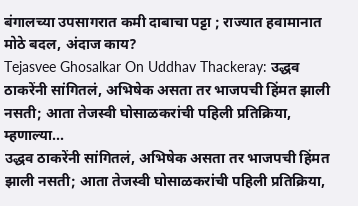बंगालच्या उपसागरात कमी दाबाचा पट्टा ; राज्यात हवामानात मोठे बदल, अंदाज काय?
Tejasvee Ghosalkar On Uddhav Thackeray: उद्धव ठाकरेंनी सांगितलं, अभिषेक असता तर भाजपची हिंमत झाली नसती; आता तेजस्वी घोसाळकरांची पहिली प्रतिक्रिया, म्हणाल्या...
उद्धव ठाकरेंनी सांगितलं, अभिषेक असता तर भाजपची हिंमत झाली नसती; आता तेजस्वी घोसाळकरांची पहिली प्रतिक्रिया,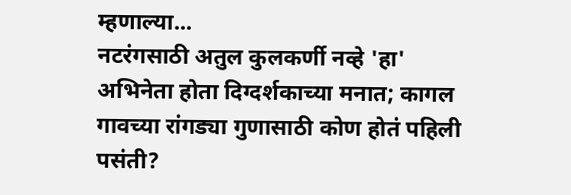म्हणाल्या...
नटरंगसाठी अतुल कुलकर्णी नव्हे 'हा' अभिनेता होता दिग्दर्शकाच्या मनात; कागल गावच्या रांगड्या गुणासाठी कोण होतं पहिली पसंती?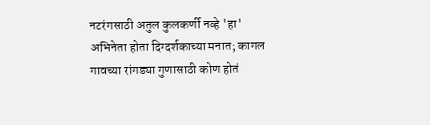नटरंगसाठी अतुल कुलकर्णी नव्हे 'हा' अभिनेता होता दिग्दर्शकाच्या मनात; कागल गावच्या रांगड्या गुणासाठी कोण होतं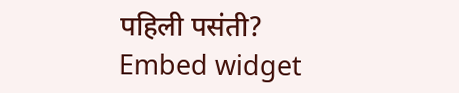पहिली पसंती?
Embed widget